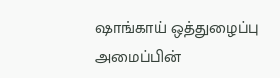ஷாங்காய் ஒத்துழைப்பு அமைப்பின்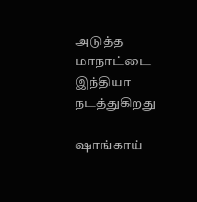அடுத்த மாநாட்டை இந்தியா நடத்துகிறது

ஷாங்காய்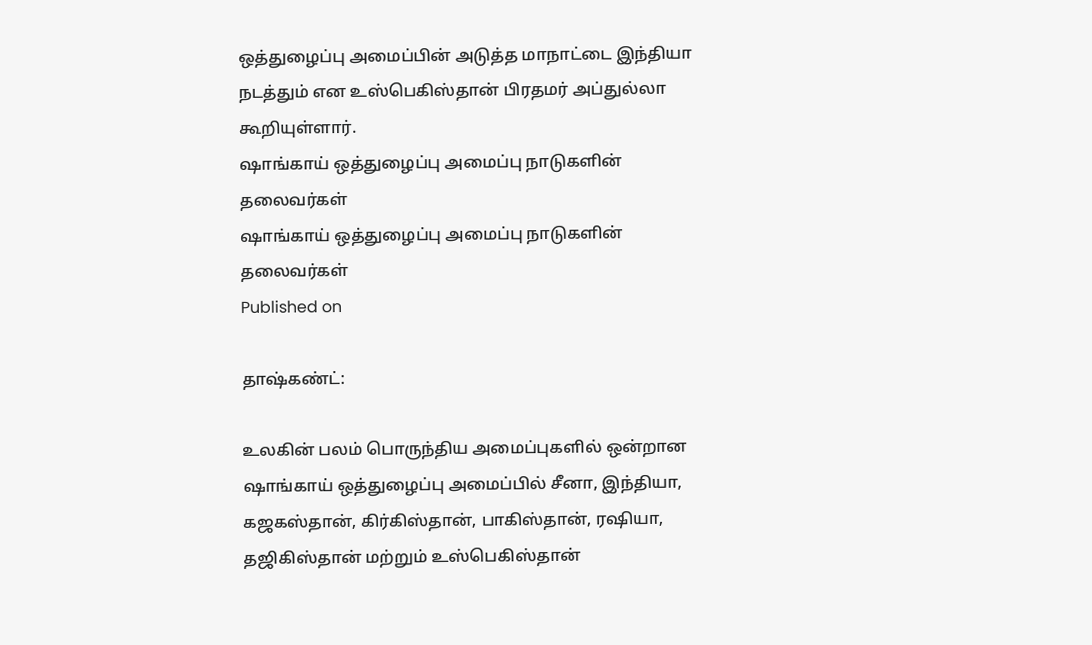ஒத்துழைப்பு அமைப்பின் அடுத்த மாநாட்டை இந்தியா நடத்தும் என உஸ்பெகிஸ்தான் பிரதமர் அப்துல்லா கூறியுள்ளார்.
ஷாங்காய் ஒத்துழைப்பு அமைப்பு நாடுகளின் தலைவர்கள்
ஷாங்காய் ஒத்துழைப்பு அமைப்பு நாடுகளின் தலைவர்கள்
Published on

தாஷ்கண்ட்:

உலகின் பலம் பொருந்திய அமைப்புகளில் ஒன்றான ஷாங்காய் ஒத்துழைப்பு அமைப்பில் சீனா, இந்தியா, கஜகஸ்தான், கிர்கிஸ்தான், பாகிஸ்தான், ரஷியா, தஜிகிஸ்தான் மற்றும் உஸ்பெகிஸ்தான்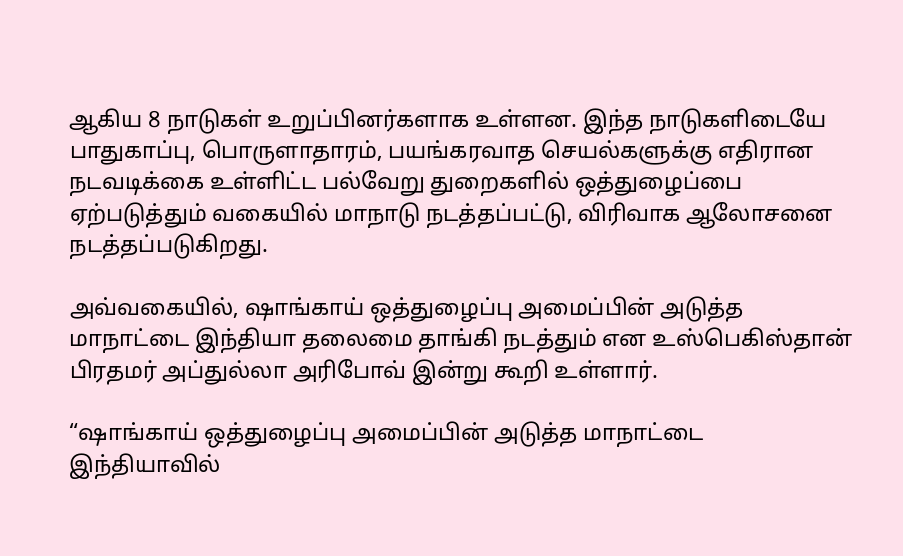ஆகிய 8 நாடுகள் உறுப்பினர்களாக உள்ளன. இந்த நாடுகளிடையே பாதுகாப்பு, பொருளாதாரம், பயங்கரவாத செயல்களுக்கு எதிரான நடவடிக்கை உள்ளிட்ட பல்வேறு துறைகளில் ஒத்துழைப்பை ஏற்படுத்தும் வகையில் மாநாடு நடத்தப்பட்டு, விரிவாக ஆலோசனை நடத்தப்படுகிறது.

அவ்வகையில், ஷாங்காய் ஒத்துழைப்பு அமைப்பின் அடுத்த மாநாட்டை இந்தியா தலைமை தாங்கி நடத்தும் என உஸ்பெகிஸ்தான் பிரதமர் அப்துல்லா அரிபோவ் இன்று கூறி உள்ளார்.

“ஷாங்காய் ஒத்துழைப்பு அமைப்பின் அடுத்த மாநாட்டை இந்தியாவில்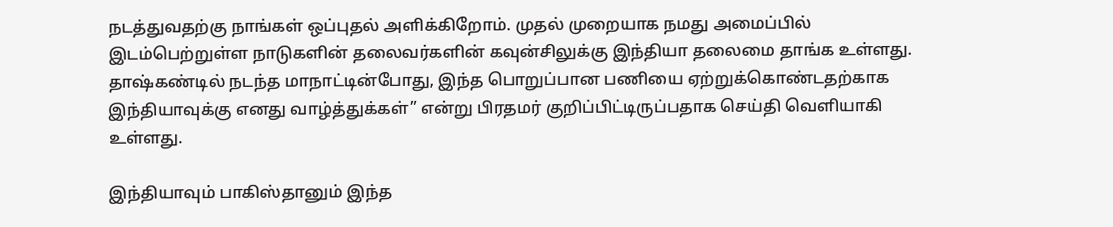நடத்துவதற்கு நாங்கள் ஒப்புதல் அளிக்கிறோம். முதல் முறையாக நமது அமைப்பில் இடம்பெற்றுள்ள நாடுகளின் தலைவர்களின் கவுன்சிலுக்கு இந்தியா தலைமை தாங்க உள்ளது. தாஷ்கண்டில் நடந்த மாநாட்டின்போது, இந்த பொறுப்பான பணியை ஏற்றுக்கொண்டதற்காக இந்தியாவுக்கு எனது வாழ்த்துக்கள்” என்று பிரதமர் குறிப்பிட்டிருப்பதாக செய்தி வெளியாகி உள்ளது.

இந்தியாவும் பாகிஸ்தானும் இந்த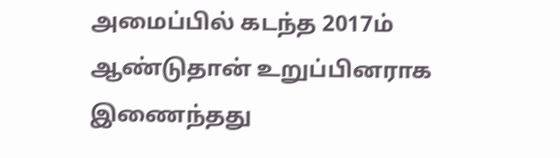அமைப்பில் கடந்த 2017ம் ஆண்டுதான் உறுப்பினராக இணைந்தது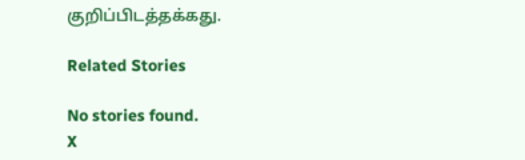குறிப்பிடத்தக்கது.

Related Stories

No stories found.
X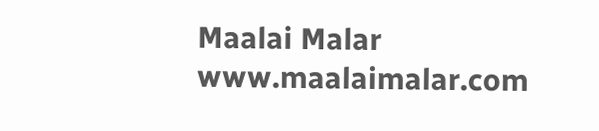Maalai Malar
www.maalaimalar.com